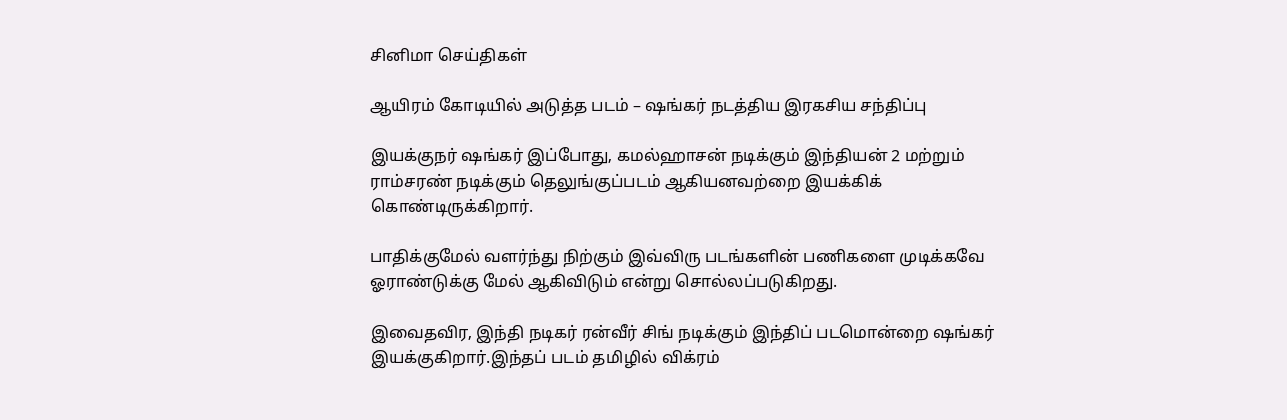சினிமா செய்திகள்

ஆயிரம் கோடியில் அடுத்த படம் – ஷங்கர் நடத்திய இரகசிய சந்திப்பு

இயக்குநர் ஷங்கர் இப்போது, கமல்ஹாசன் நடிக்கும் இந்தியன் 2 மற்றும் ராம்சரண் நடிக்கும் தெலுங்குப்படம் ஆகியனவற்றை இயக்கிக் கொண்டிருக்கிறார்.

பாதிக்குமேல் வளர்ந்து நிற்கும் இவ்விரு படங்களின் பணிகளை முடிக்கவே ஓராண்டுக்கு மேல் ஆகிவிடும் என்று சொல்லப்படுகிறது.

இவைதவிர, இந்தி நடிகர் ரன்வீர் சிங் நடிக்கும் இந்திப் படமொன்றை ஷங்கர் இயக்குகிறார்.இந்தப் படம் தமிழில் விக்ரம்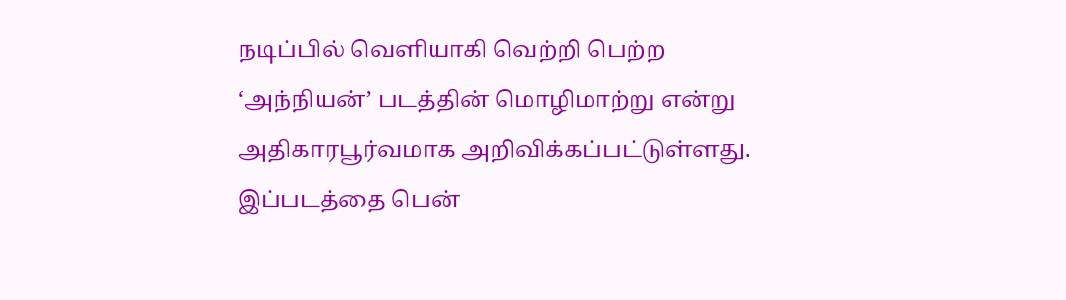நடிப்பில் வெளியாகி வெற்றி பெற்ற ‘அந்நியன்’ படத்தின் மொழிமாற்று என்று அதிகாரபூர்வமாக அறிவிக்கப்பட்டுள்ளது. இப்படத்தை பென்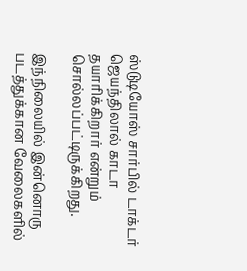ஸ்டுடியோஸ் சார்பில் டாக்டர் ஜெயந்திலால் காடா தயாரிக்கிறார் என்றும் சொல்லப்பட்டிருக்கிறது.

இந்நிலையில் இன்னொரு படத்துக்கான வேலைகளில்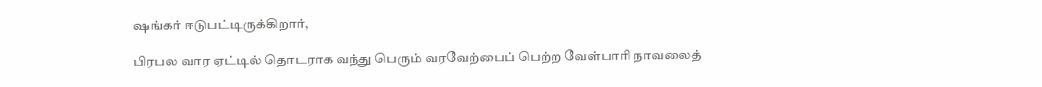ஷங்கர் ஈடுபட்டிருக்கிறார்,

பிரபல வார ஏட்டில் தொடராக வந்து பெரும் வரவேற்பைப் பெற்ற வேள்பாரி நாவலைத்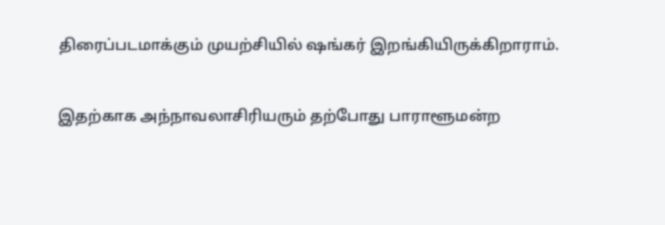திரைப்படமாக்கும் முயற்சியில் ஷங்கர் இறங்கியிருக்கிறாராம்.

இதற்காக அந்நாவலாசிரியரும் தற்போது பாராளூமன்ற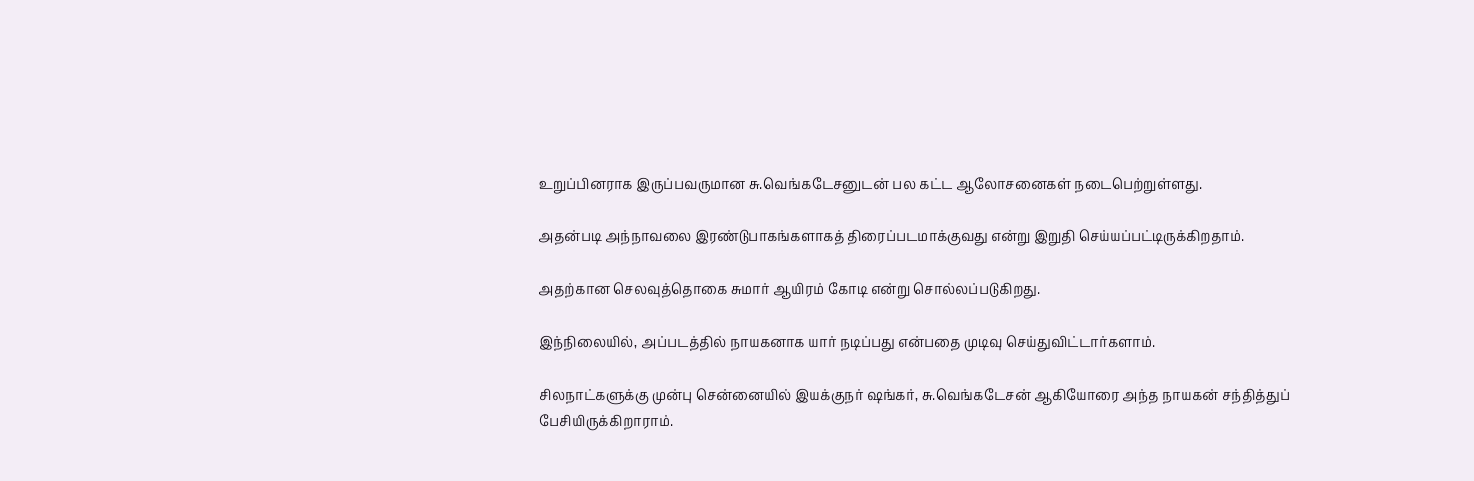உறுப்பினராக இருப்பவருமான சு.வெங்கடேசனுடன் பல கட்ட ஆலோசனைகள் நடைபெற்றுள்ளது.

அதன்படி அந்நாவலை இரண்டுபாகங்களாகத் திரைப்படமாக்குவது என்று இறுதி செய்யப்பட்டிருக்கிறதாம்.

அதற்கான செலவுத்தொகை சுமார் ஆயிரம் கோடி என்று சொல்லப்படுகிறது.

இந்நிலையில், அப்படத்தில் நாயகனாக யார் நடிப்பது என்பதை முடிவு செய்துவிட்டார்களாம்.

சிலநாட்களுக்கு முன்பு சென்னையில் இயக்குநர் ஷங்கர், சு.வெங்கடேசன் ஆகியோரை அந்த நாயகன் சந்தித்துப் பேசியிருக்கிறாராம்.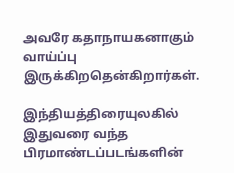அவரே கதாநாயகனாகும் வாய்ப்பு இருக்கிறதென்கிறார்கள்.

இந்தியத்திரையுலகில் இதுவரை வந்த பிரமாண்டப்படங்களின்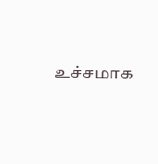உச்சமாக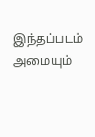இந்தப்படம் அமையும்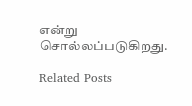என்று சொல்லப்படுகிறது.

Related Posts